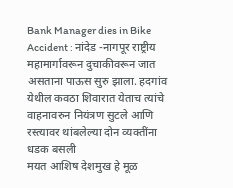Bank Manager dies in Bike Accident : नांदेड -नागपूर राष्ट्रीय महामार्गावरून दुचाकीवरून जात असताना पाऊस सुरु झाला. हदगांव येथील कवठा शिवारात येताच त्यांचे वाहनावरुन नियंत्रण सुटले आणि रस्त्यावर थांबलेल्या दोन व्यक्तींना धडक बसली
मयत आशिष देशमुख हे मूळ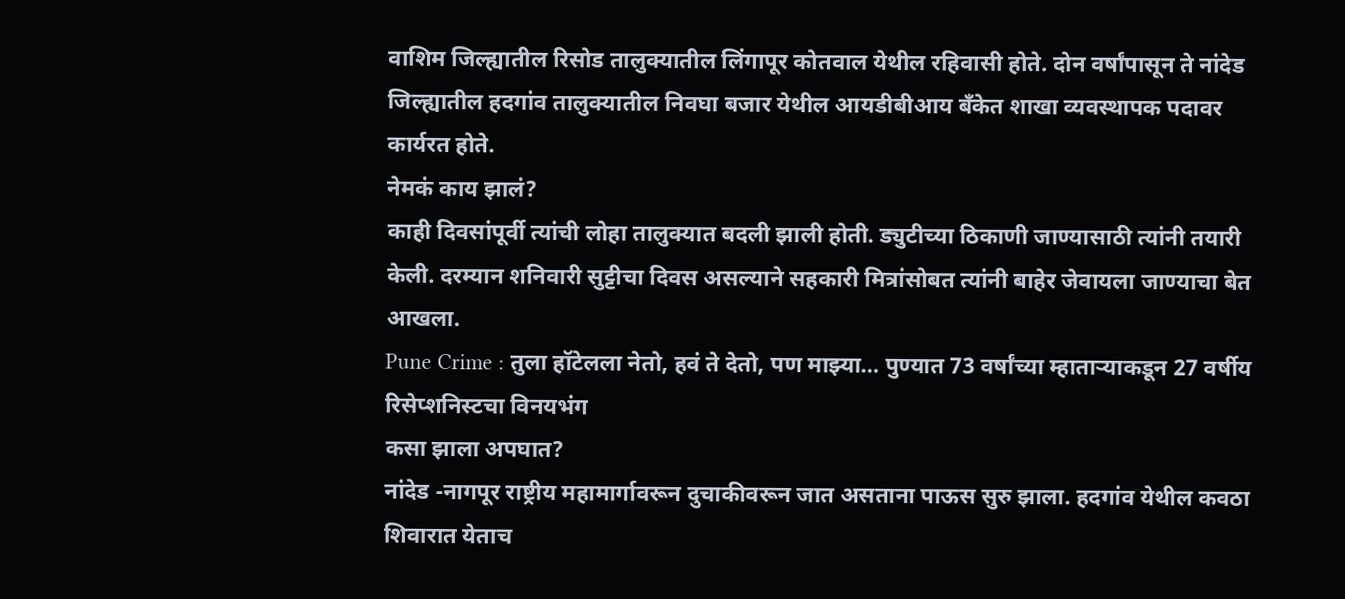वाशिम जिल्ह्यातील रिसोड तालुक्यातील लिंगापूर कोतवाल येथील रहिवासी होते. दोन वर्षांपासून ते नांदेड जिल्ह्यातील हदगांव तालुक्यातील निवघा बजार येथील आयडीबीआय बँकेत शाखा व्यवस्थापक पदावर कार्यरत होते.
नेमकं काय झालं?
काही दिवसांपूर्वी त्यांची लोहा तालुक्यात बदली झाली होती. ड्युटीच्या ठिकाणी जाण्यासाठी त्यांनी तयारी केली. दरम्यान शनिवारी सुट्टीचा दिवस असल्याने सहकारी मित्रांसोबत त्यांनी बाहेर जेवायला जाण्याचा बेत आखला.
Pune Crime : तुला हॉटेलला नेतो, हवं ते देतो, पण माझ्या… पुण्यात 73 वर्षांच्या म्हाताऱ्याकडून 27 वर्षीय रिसेप्शनिस्टचा विनयभंग
कसा झाला अपघात?
नांदेड -नागपूर राष्ट्रीय महामार्गावरून दुचाकीवरून जात असताना पाऊस सुरु झाला. हदगांव येथील कवठा शिवारात येताच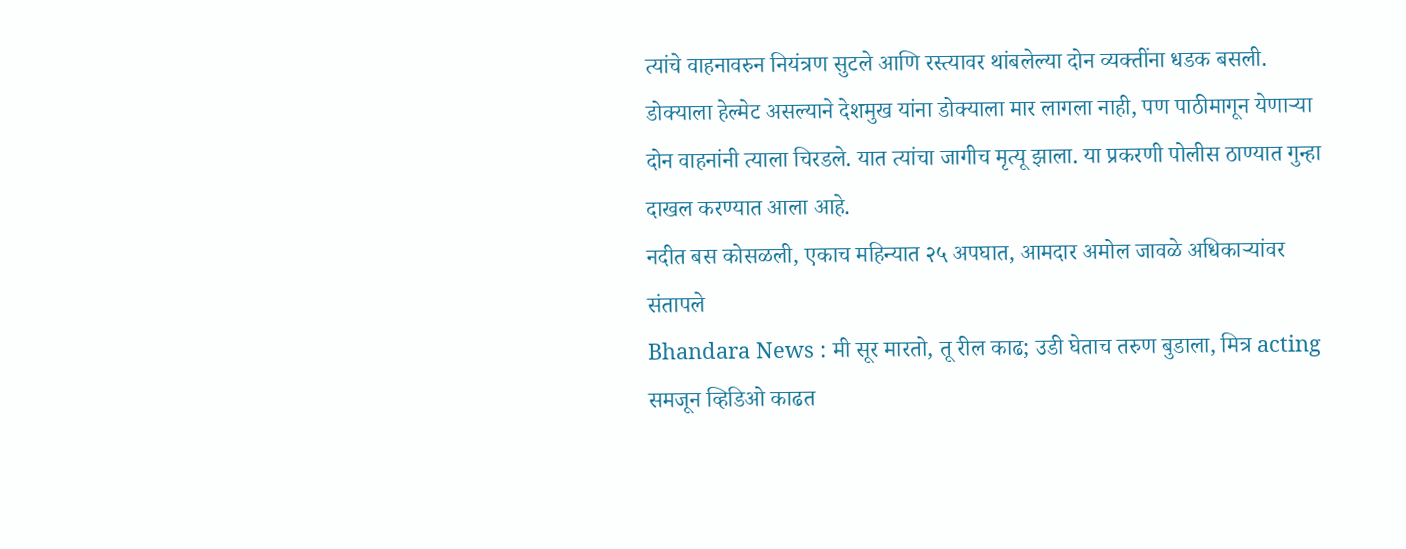त्यांचे वाहनावरुन नियंत्रण सुटले आणि रस्त्यावर थांबलेल्या दोन व्यक्तींना धडक बसली. डोक्याला हेल्मेट असल्याने देशमुख यांना डोक्याला मार लागला नाही, पण पाठीमागून येणाऱ्या दोन वाहनांनी त्याला चिरडले. यात त्यांचा जागीच मृत्यू झाला. या प्रकरणी पोलीस ठाण्यात गुन्हा दाखल करण्यात आला आहे.
नदीत बस कोसळली, एकाच महिन्यात २५ अपघात, आमदार अमोल जावळे अधिकाऱ्यांवर संतापले
Bhandara News : मी सूर मारतो, तू रील काढ; उडी घेताच तरुण बुडाला, मित्र acting समजून व्हिडिओ काढत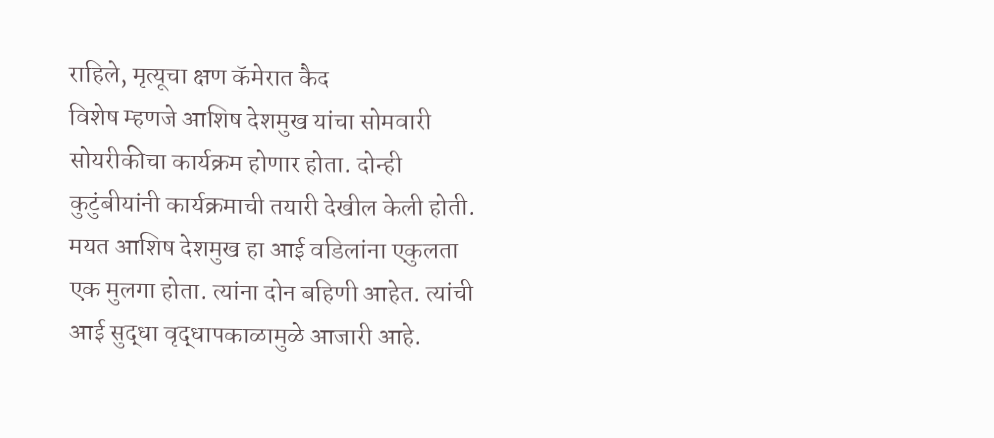राहिले, मृत्यूचा क्षण कॅमेरात कैद
विशेष म्हणजे आशिष देशमुख यांचा सोमवारी सोयरीकीचा कार्यक्रम होणार होता. दोन्ही कुटुंबीयांनी कार्यक्रमाची तयारी देखील केली होती. मयत आशिष देशमुख हा आई वडिलांना एकुलता एक मुलगा होता. त्यांना दोन बहिणी आहेत. त्यांची आई सुद्धा वृद्धापकाळामुळे आजारी आहे.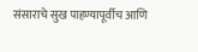संसाराचे सुख पाहण्यापूर्वीच आणि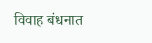विवाह बंधनात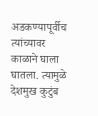अडकण्यापूर्वीच त्यांच्यावर काळाने घाला घातला. त्यामुळे देशमुख कुटुंब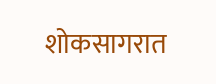शोकसागरात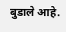बुडाले आहे.